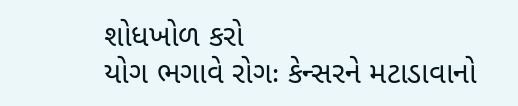શોધખોળ કરો
યોગ ભગાવે રોગઃ કેન્સરને મટાડાવાનો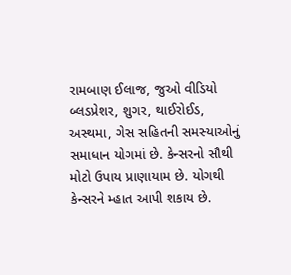રામબાણ ઈલાજ, જુઓ વીડિયો
બ્લડપ્રેશર, શુગર, થાઈરોઈડ, અસ્થમા, ગેસ સહિતની સમસ્યાઓનું સમાધાન યોગમાં છે. કેન્સરનો સૌથી મોટો ઉપાય પ્રાણાયામ છે. યોગથી કેન્સરને મ્હાત આપી શકાય છે.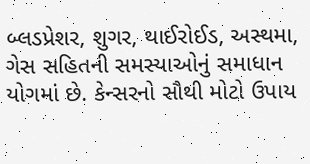બ્લડપ્રેશર, શુગર, થાઈરોઈડ, અસ્થમા, ગેસ સહિતની સમસ્યાઓનું સમાધાન યોગમાં છે. કેન્સરનો સૌથી મોટો ઉપાય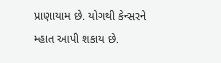પ્રાણાયામ છે. યોગથી કેન્સરને મ્હાત આપી શકાય છે.